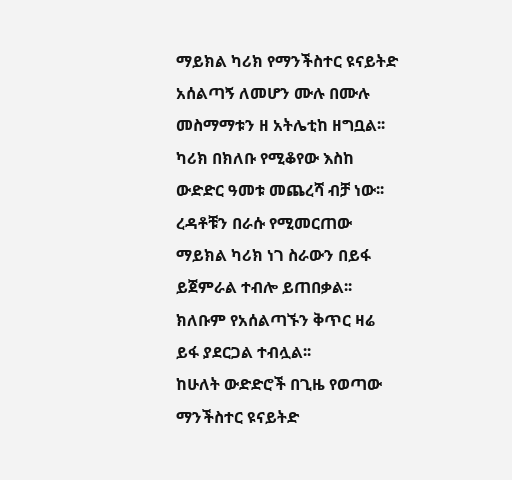ማይክል ካሪክ የማንችስተር ዩናይትድ አሰልጣኝ ለመሆን ሙሉ በሙሉ መስማማቱን ዘ አትሌቲከ ዘግቧል፡፡ ካሪክ በክለቡ የሚቆየው እስከ ውድድር ዓመቱ መጨረሻ ብቻ ነው፡፡
ረዳቶቹን በራሱ የሚመርጠው ማይክል ካሪክ ነገ ስራውን በይፋ ይጀምራል ተብሎ ይጠበቃል፡፡ ክለቡም የአሰልጣኙን ቅጥር ዛሬ ይፋ ያደርጋል ተብሏል፡፡
ከሁለት ውድድሮች በጊዜ የወጣው ማንችስተር ዩናይትድ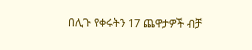በሊጉ የቀሩትን 17 ጨዋታዎች ብቻ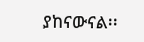ያከናውናል፡፡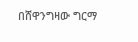በሸዋንግዛው ግርማ